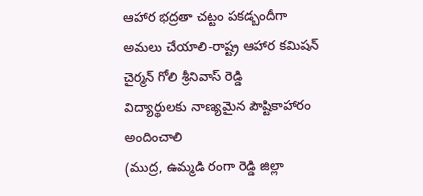ఆహార భద్రతా చట్టం పకడ్బందీగా అమలు చేయాలి-రాష్ట్ర ఆహార కమిషన్ చైర్మన్ గోలి శ్రీనివాస్ రెడ్డి
విద్యార్థులకు నాణ్యమైన పౌష్టికాహారం అందించాలి
(ముద్ర, ఉమ్మడి రంగా రెడ్డి జిల్లా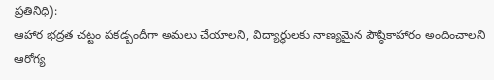ప్రతినిధి):
ఆహార భద్రత చట్టం పకడ్బందీగా అమలు చేయాలని, విద్యార్థులకు నాణ్యమైన పౌష్ఠికాహారం అందించాలని ఆరోగ్య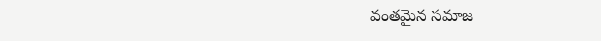వంతమైన సమాజ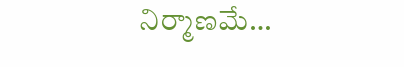నిర్మాణమే…